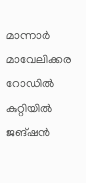മാന്നാർ മാവേലിക്കര റോഡിൽ കുറ്റിയിൽ ജങ്ഷൻ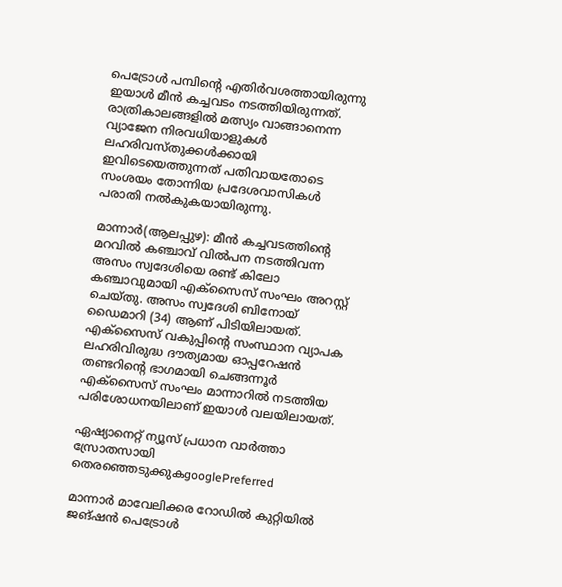പെട്രോൾ പമ്പിന്റെ എതിർവശത്തായിരുന്നു ഇയാൾ മീൻ കച്ചവടം നടത്തിയിരുന്നത്. രാത്രികാലങ്ങളിൽ മത്സ്യം വാങ്ങാനെന്ന വ്യാജേന നിരവധിയാളുകൾ ലഹരിവസ്തുക്കൾക്കായി ഇവിടെയെത്തുന്നത് പതിവായതോടെ സംശയം തോന്നിയ പ്രദേശവാസികൾ പരാതി നൽകുകയായിരുന്നു.

മാന്നാർ(ആലപ്പുഴ): മീൻ കച്ചവടത്തിന്റെ മറവിൽ കഞ്ചാവ് വിൽപന നടത്തിവന്ന അസം സ്വദേശിയെ രണ്ട് കിലോ കഞ്ചാവുമായി എക്സൈസ് സംഘം അറസ്റ്റ് ചെയ്തു. അസം സ്വദേശി ബിനോയ് ഡൈമാറി (34) ആണ് പിടിയിലായത്. എക്സൈസ് വകുപ്പിന്റെ സംസ്ഥാന വ്യാപക ലഹരിവിരുദ്ധ ദൗത്യമായ ഓപ്പറേഷൻ തണ്ടറിന്റെ ഭാഗമായി ചെങ്ങന്നൂർ എക്‌സൈസ് സംഘം മാന്നാറിൽ നടത്തിയ പരിശോധനയിലാണ് ഇയാൾ വലയിലായത്.

ഏഷ്യാനെറ്റ് ന്യൂസ് പ്രധാന വാർത്താ സ്രോതസായി തെരഞ്ഞെടുക്കുകgooglePreferred

മാന്നാർ മാവേലിക്കര റോഡിൽ കുറ്റിയിൽ ജങ്ഷൻ പെട്രോൾ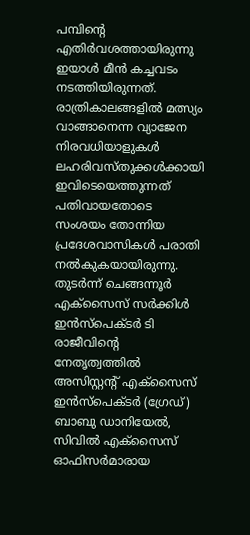പമ്പിന്റെ എതിർവശത്തായിരുന്നു ഇയാൾ മീൻ കച്ചവടം നടത്തിയിരുന്നത്. രാത്രികാലങ്ങളിൽ മത്സ്യം വാങ്ങാനെന്ന വ്യാജേന നിരവധിയാളുകൾ ലഹരിവസ്തുക്കൾക്കായി ഇവിടെയെത്തുന്നത് പതിവായതോടെ സംശയം തോന്നിയ പ്രദേശവാസികൾ പരാതി നൽകുകയായിരുന്നു. തുടർന്ന് ചെങ്ങന്നൂർ എക്‌സൈസ് സർക്കിൾ ഇൻസ്പെക്ടർ ടി രാജീവിന്റെ നേതൃത്വത്തിൽ അസിസ്റ്റന്റ് എക്സൈസ് ഇൻസ്പെക്ടർ (ഗ്രേഡ്) ബാബു ഡാനിയേൽ, സിവിൽ എക്‌സൈസ് ഓഫിസര്‍മാരായ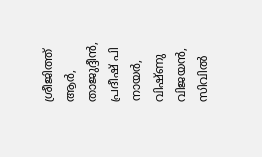ശ്രീജിത്ത് ആർ, താജുദ്ദീൻ, പ്രദീഷ് പി നായർ, വിഷ്ണു വിജയൻ, സിവിൽ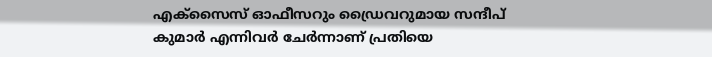എക്‌സൈസ് ഓഫീസറും ഡ്രൈവറുമായ സന്ദീപ് കുമാർ എന്നിവർ ചേർന്നാണ് പ്രതിയെ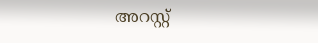അറസ്റ്റ്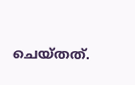ചെയ്തത്.